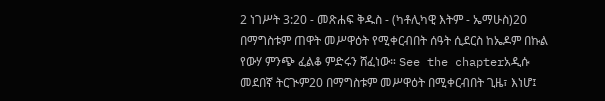2 ነገሥት 3:20 - መጽሐፍ ቅዱስ - (ካቶሊካዊ እትም - ኤማሁስ)20 በማግስቱም ጠዋት መሥዋዕት የሚቀርብበት ሰዓት ሲደርስ ከኤዶም በኩል የውሃ ምንጭ ፈልቆ ምድሩን ሸፈነው። See the chapterአዲሱ መደበኛ ትርጒም20 በማግስቱም መሥዋዕት በሚቀርብበት ጊዜ፣ እነሆ፤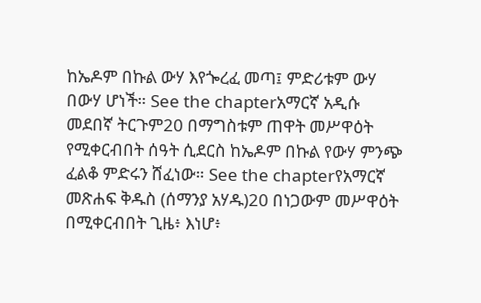ከኤዶም በኩል ውሃ እየጐረፈ መጣ፤ ምድሪቱም ውሃ በውሃ ሆነች። See the chapterአማርኛ አዲሱ መደበኛ ትርጉም20 በማግስቱም ጠዋት መሥዋዕት የሚቀርብበት ሰዓት ሲደርስ ከኤዶም በኩል የውሃ ምንጭ ፈልቆ ምድሩን ሸፈነው። See the chapterየአማርኛ መጽሐፍ ቅዱስ (ሰማንያ አሃዱ)20 በነጋውም መሥዋዕት በሚቀርብበት ጊዜ፥ እነሆ፥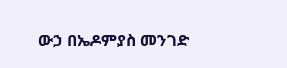ውኃ በኤዶምያስ መንገድ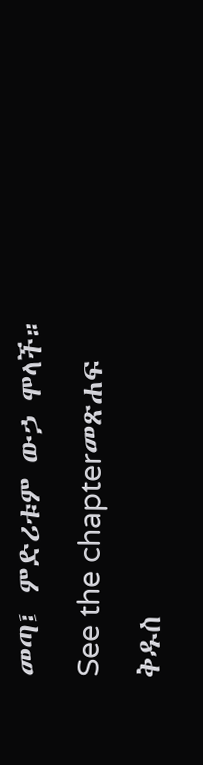መጣ፤ ምድሪቱም ውኃ ሞላች። See the chapterመጽሐፍ ቅዱስ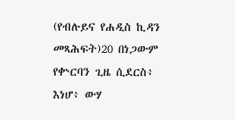(የብሉይና የሐዲስ ኪዳን መጻሕፍት)20 በነጋውም የቍርባን ጊዜ ሲደርስ፥ እነሆ፥ ውሃ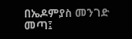በኤዶምያስ መንገድ መጣ፤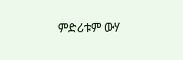ምድሪቱም ውሃ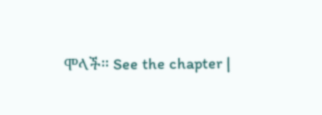ሞላች። See the chapter |